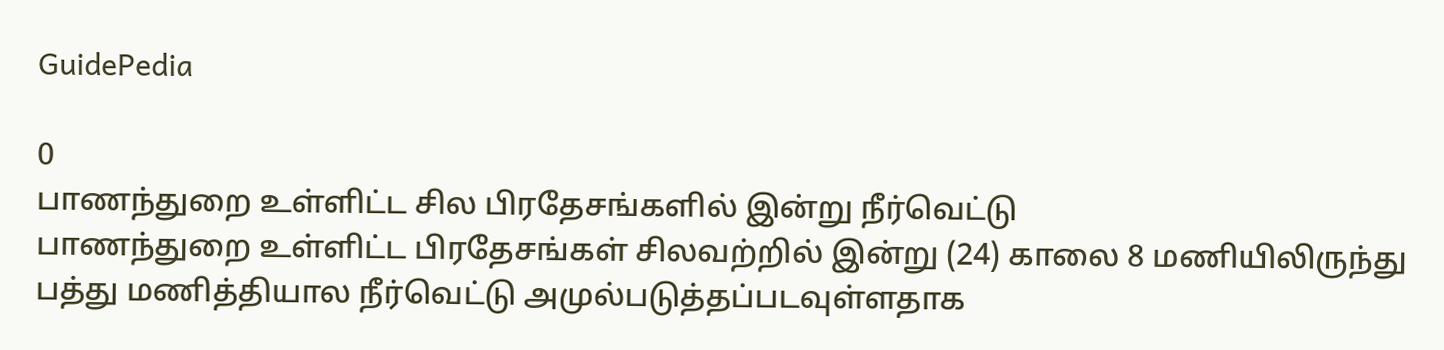GuidePedia

0
பாணந்துறை உள்ளிட்ட சில பிரதேசங்களில் இன்று நீர்வெட்டு
பாணந்துறை உள்ளிட்ட பிரதேசங்கள் சிலவற்றில் இன்று (24) காலை 8 மணியிலிருந்து பத்து மணித்தியால நீர்வெட்டு அமுல்படுத்தப்படவுள்ளதாக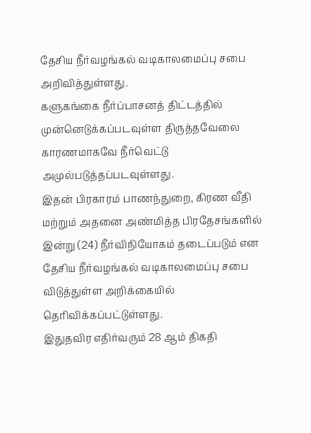தேசிய நீர்வழங்கல் வடிகாலமைப்பு சபை அறிவித்துள்ளது.
களுகங்கை நீர்ப்பாசனத் திட்டத்தில் முன்னெடுக்கப்படவுள்ள திருத்தவேலை காரணமாகவே நீர்வெட்டு அமுல்படுத்தப்படவுள்ளது.
இதன் பிரகாரம் பாணந்துறை, கிரண வீதி மற்றும் அதனை அண்மித்த பிரதேசங்களில் இன்று (24) நீர்விநியோகம் தடைப்படும் என தேசிய நீர்வழங்கல் வடிகாலமைப்பு சபை விடுத்துள்ள அறிக்கையில் தெரிவிக்கப்பட்டுள்ளது.
இதுதவிர எதிர்வரும் 28 ஆம் திகதி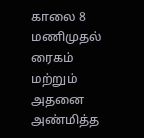காலை 8 மணிமுதல் ரைகம் மற்றும் அதனை அண்மித்த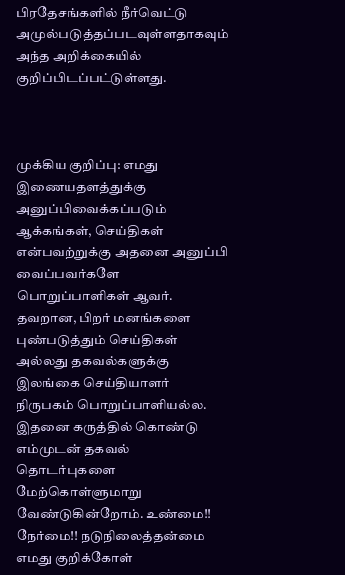பிரதேசங்களில் நீர்வெட்டு அமுல்படுத்தப்படவுள்ளதாகவும் அந்த அறிக்கையில் குறிப்பிடப்பட்டுள்ளது.



முக்கிய குறிப்பு: எமது இணையதளத்துக்கு அனுப்பிவைக்கப்படும் ஆக்கங்கள், செய்திகள் என்பவற்றுக்கு அதனை அனுப்பி வைப்பவர்களே பொறுப்பாளிகள் ஆவர். தவறான, பிறர் மனங்களை புண்படுத்தும் செய்திகள் அல்லது தகவல்களுக்கு இலங்கை செய்தியாளர் நிருபகம் பொறுப்பாளியல்ல. இதனை கருத்தில் கொண்டு எம்முடன் தகவல் தொடர்புகளை மேற்கொள்ளுமாறு வேண்டுகின்றோம். உண்மை!! நேர்மை!! நடுநிலைத்தன்மை எமது குறிக்கோள்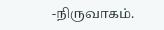-நிருவாகம்.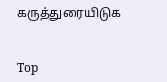கருத்துரையிடுக


Top